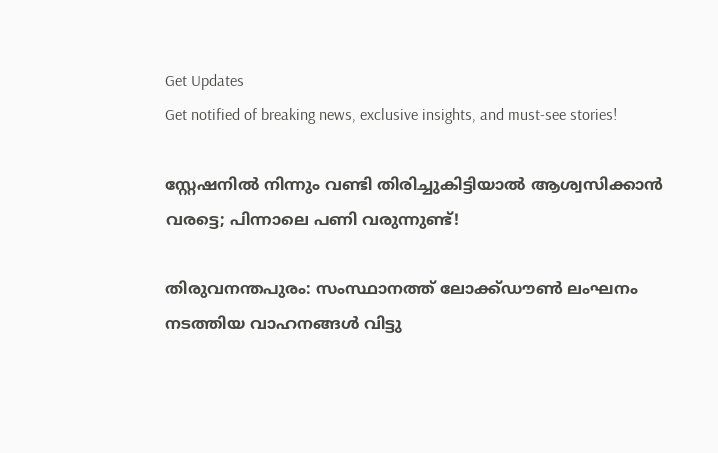Get Updates
Get notified of breaking news, exclusive insights, and must-see stories!

സ്റ്റേഷനില്‍ നിന്നും വണ്ടി തിരിച്ചുകിട്ടിയാല്‍ ആശ്വസിക്കാന്‍ വരട്ടെ; പിന്നാലെ പണി വരുന്നുണ്ട്!

തിരുവനന്തപുരം: സംസ്ഥാനത്ത് ലോക്ക്ഡൗണ്‍ ലംഘനം നടത്തിയ വാഹനങ്ങള്‍ വിട്ടു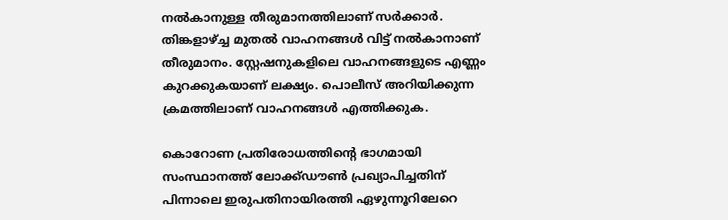നല്‍കാനുള്ള തീരുമാനത്തിലാണ് സര്‍ക്കാര്‍. തിങ്കളാഴ്ച്ച മുതല്‍ വാഹനങ്ങള്‍ വിട്ട് നല്‍കാനാണ് തീരുമാനം. സ്റ്റേഷനുകളിലെ വാഹനങ്ങളുടെ എണ്ണം കുറക്കുകയാണ് ലക്ഷ്യം. പൊലീസ് അറിയിക്കുന്ന ക്രമത്തിലാണ് വാഹനങ്ങള്‍ എത്തിക്കുക.

കൊറോണ പ്രതിരോധത്തിന്റെ ഭാഗമായി സംസ്ഥാനത്ത് ലോക്ക്ഡൗണ്‍ പ്രഖ്യാപിച്ചതിന് പിന്നാലെ ഇരുപതിനായിരത്തി ഏഴുന്നൂറിലേറെ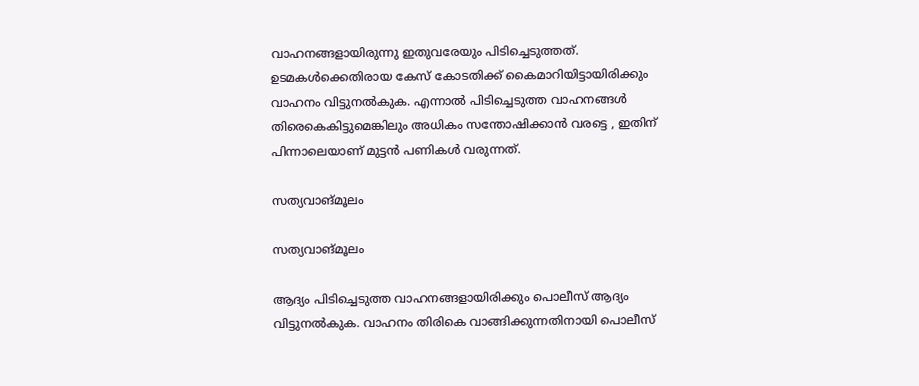വാഹനങ്ങളായിരുന്നു ഇതുവരേയും പിടിച്ചെടുത്തത്. ഉടമകള്‍ക്കെതിരായ കേസ് കോടതിക്ക് കൈമാറിയിട്ടായിരിക്കും വാഹനം വിട്ടുനല്‍കുക. എന്നാല്‍ പിടിച്ചെടുത്ത വാഹനങ്ങള്‍ തിരെകെകിട്ടുമെങ്കിലും അധികം സന്തോഷിക്കാന്‍ വരട്ടെ , ഇതിന് പിന്നാലെയാണ് മുട്ടന്‍ പണികള്‍ വരുന്നത്.

സത്യവാങ്മൂലം

സത്യവാങ്മൂലം

ആദ്യം പിടിച്ചെടുത്ത വാഹനങ്ങളായിരിക്കും പൊലീസ് ആദ്യം വിട്ടുനല്‍കുക. വാഹനം തിരികെ വാങ്ങിക്കുന്നതിനായി പൊലീസ്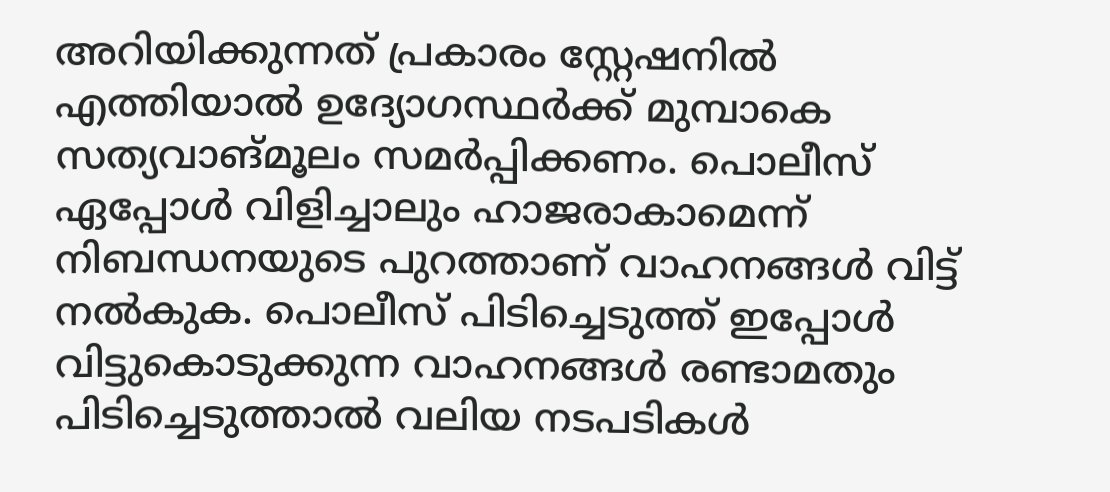അറിയിക്കുന്നത് പ്രകാരം സ്റ്റേഷനില്‍ എത്തിയാല്‍ ഉദ്യോഗസ്ഥര്‍ക്ക് മുമ്പാകെ സത്യവാങ്മൂലം സമര്‍പ്പിക്കണം. പൊലീസ് ഏപ്പോള്‍ വിളിച്ചാലും ഹാജരാകാമെന്ന് നിബന്ധനയുടെ പുറത്താണ് വാഹനങ്ങള്‍ വിട്ട് നല്‍കുക. പൊലീസ് പിടിച്ചെടുത്ത് ഇപ്പോള്‍ വിട്ടുകൊടുക്കുന്ന വാഹനങ്ങള്‍ രണ്ടാമതും പിടിച്ചെടുത്താല്‍ വലിയ നടപടികള്‍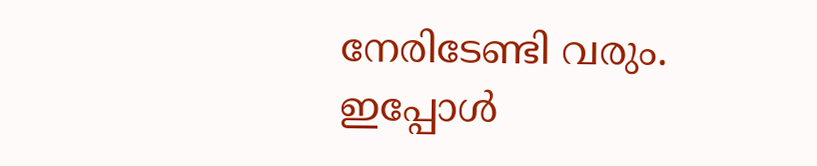നേരിടേണ്ടി വരും. ഇപ്പോള്‍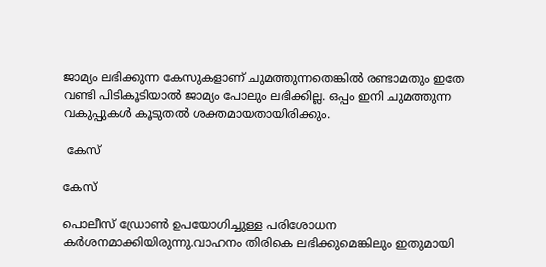ജാമ്യം ലഭിക്കുന്ന കേസുകളാണ് ചുമത്തുന്നതെങ്കില്‍ രണ്ടാമതും ഇതേ വണ്ടി പിടികൂടിയാല്‍ ജാമ്യം പോലും ലഭിക്കില്ല. ഒപ്പം ഇനി ചുമത്തുന്ന വകുപ്പുകള്‍ കൂടുതല്‍ ശക്തമായതായിരിക്കും.

 കേസ്

കേസ്

പൊലീസ് ഡ്രോണ്‍ ഉപയോഗിച്ചുള്ള പരിശോധന കര്‍ശനമാക്കിയിരുന്നു.വാഹനം തിരികെ ലഭിക്കുമെങ്കിലും ഇതുമായി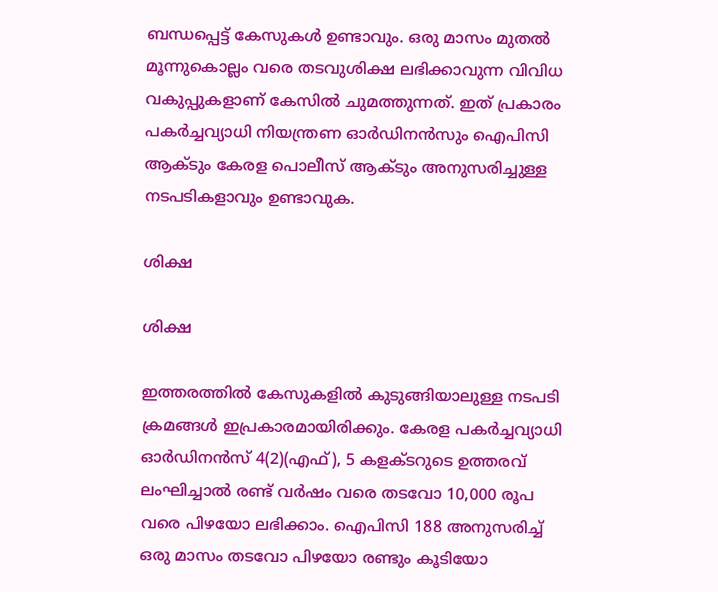ബന്ധപ്പെട്ട് കേസുകള്‍ ഉണ്ടാവും. ഒരു മാസം മുതല്‍ മൂന്നുകൊല്ലം വരെ തടവുശിക്ഷ ലഭിക്കാവുന്ന വിവിധ വകുപ്പുകളാണ് കേസില്‍ ചുമത്തുന്നത്. ഇത് പ്രകാരം പകര്‍ച്ചവ്യാധി നിയന്ത്രണ ഓര്‍ഡിനന്‍സും ഐപിസി ആക്ടും കേരള പൊലീസ് ആക്ടും അനുസരിച്ചുള്ള നടപടികളാവും ഉണ്ടാവുക.

ശിക്ഷ

ശിക്ഷ

ഇത്തരത്തില്‍ കേസുകളില്‍ കുടുങ്ങിയാലുള്ള നടപടി ക്രമങ്ങള്‍ ഇപ്രകാരമായിരിക്കും. കേരള പകര്‍ച്ചവ്യാധി ഓര്‍ഡിനന്‍സ് 4(2)(എഫ്), 5 കളക്ടറുടെ ഉത്തരവ് ലംഘിച്ചാല്‍ രണ്ട് വര്‍ഷം വരെ തടവോ 10,000 രൂപ വരെ പിഴയോ ലഭിക്കാം. ഐപിസി 188 അനുസരിച്ച് ഒരു മാസം തടവോ പിഴയോ രണ്ടും കൂടിയോ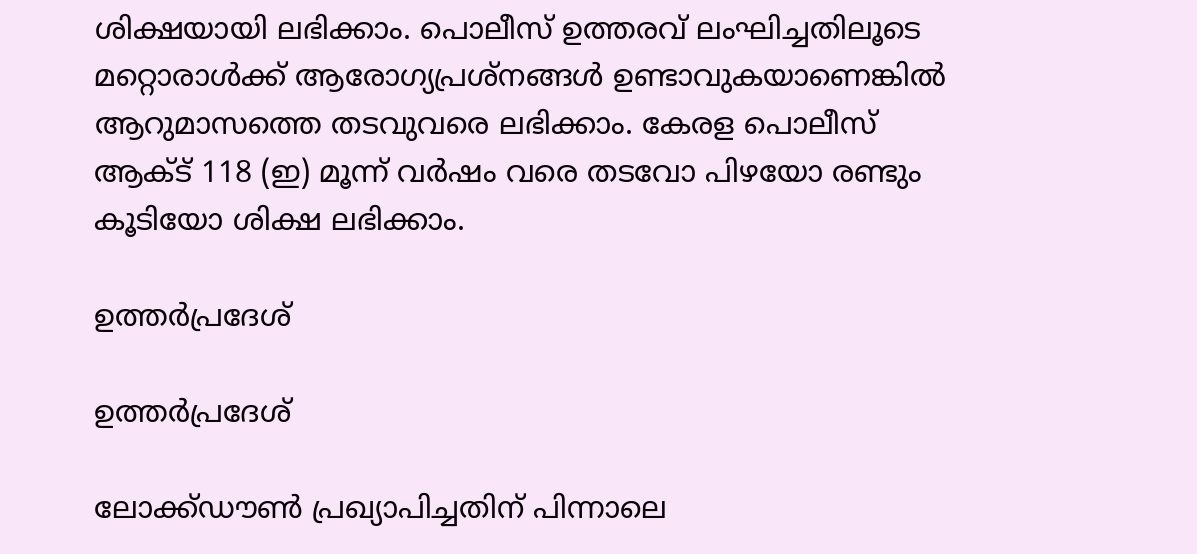ശിക്ഷയായി ലഭിക്കാം. പൊലീസ് ഉത്തരവ് ലംഘിച്ചതിലൂടെ മറ്റൊരാള്‍ക്ക് ആരോഗ്യപ്രശ്‌നങ്ങള്‍ ഉണ്ടാവുകയാണെങ്കില്‍ ആറുമാസത്തെ തടവുവരെ ലഭിക്കാം. കേരള പൊലീസ് ആക്ട് 118 (ഇ) മൂന്ന് വര്‍ഷം വരെ തടവോ പിഴയോ രണ്ടും കൂടിയോ ശിക്ഷ ലഭിക്കാം.

ഉത്തര്‍പ്രദേശ്

ഉത്തര്‍പ്രദേശ്

ലോക്ക്ഡൗണ്‍ പ്രഖ്യാപിച്ചതിന് പിന്നാലെ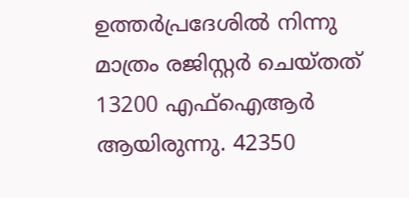ഉത്തര്‍പ്രദേശില്‍ നിന്നു മാത്രം രജിസ്റ്റര്‍ ചെയ്തത് 13200 എഫ്‌ഐആര്‍ ആയിരുന്നു. 42350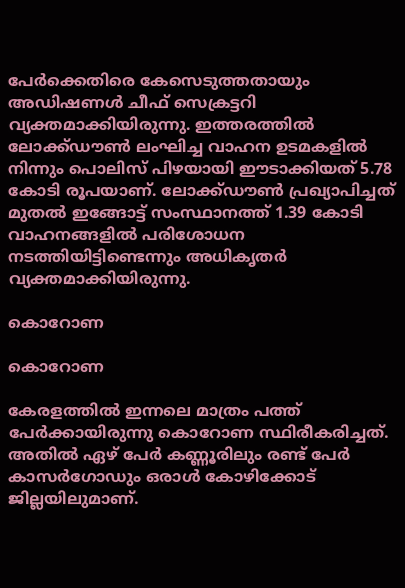പേര്‍ക്കെതിരെ കേസെടുത്തതായും അഡിഷണള്‍ ചീഫ് സെക്രട്ടറി വ്യക്തമാക്കിയിരുന്നു. ഇത്തരത്തില്‍ ലോക്ക്ഡൗണ്‍ ലംഘിച്ച വാഹന ഉടമകളില്‍ നിന്നും പൊലിസ് പിഴയായി ഈടാക്കിയത് 5.78 കോടി രൂപയാണ്. ലോക്ക്ഡൗണ്‍ പ്രഖ്യാപിച്ചത് മുതല്‍ ഇങ്ങോട്ട് സംസ്ഥാനത്ത് 1.39 കോടി വാഹനങ്ങളില്‍ പരിശോധന നടത്തിയിട്ടിണ്ടെന്നും അധികൃതര്‍ വ്യക്തമാക്കിയിരുന്നു.

കൊറോണ

കൊറോണ

കേരളത്തില്‍ ഇന്നലെ മാത്രം പത്ത് പേര്‍ക്കായിരുന്നു കൊറോണ സ്ഥിരീകരിച്ചത്. അതില്‍ ഏഴ് പേര്‍ കണ്ണൂരിലും രണ്ട് പേര്‍ കാസര്‍ഗോഡും ഒരാള്‍ കോഴിക്കോട് ജില്ലയിലുമാണ്.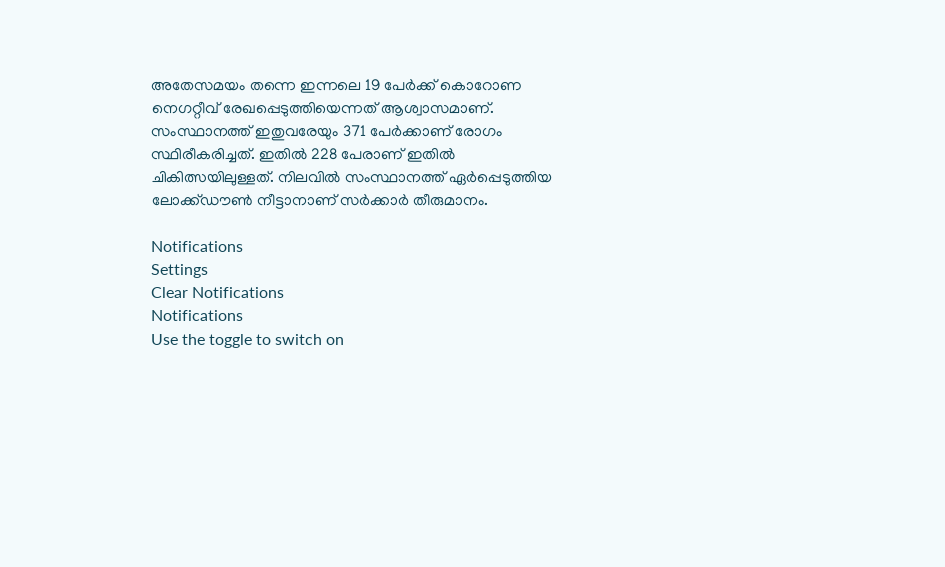അതേസമയം തന്നെ ഇന്നലെ 19 പേര്‍ക്ക് കൊറോണ നെഗറ്റീവ് രേഖപ്പെടുത്തിയെന്നത് ആശ്വാസമാണ്. സംസ്ഥാനത്ത് ഇതുവരേയും 371 പേര്‍ക്കാണ് രോഗം സ്ഥിരീകരിച്ചത്. ഇതില്‍ 228 പേരാണ് ഇതില്‍ ചികിത്സയിലുള്ളത്. നിലവില്‍ സംസ്ഥാനത്ത് ഏര്‍പ്പെടുത്തിയ ലോക്ക്ഡൗണ്‍ നീട്ടാനാണ് സര്‍ക്കാര്‍ തീരുമാനം.

Notifications
Settings
Clear Notifications
Notifications
Use the toggle to switch on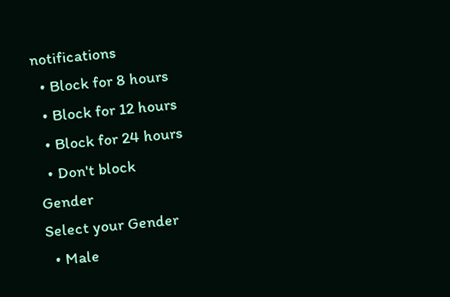notifications
  • Block for 8 hours
  • Block for 12 hours
  • Block for 24 hours
  • Don't block
Gender
Select your Gender
  • Male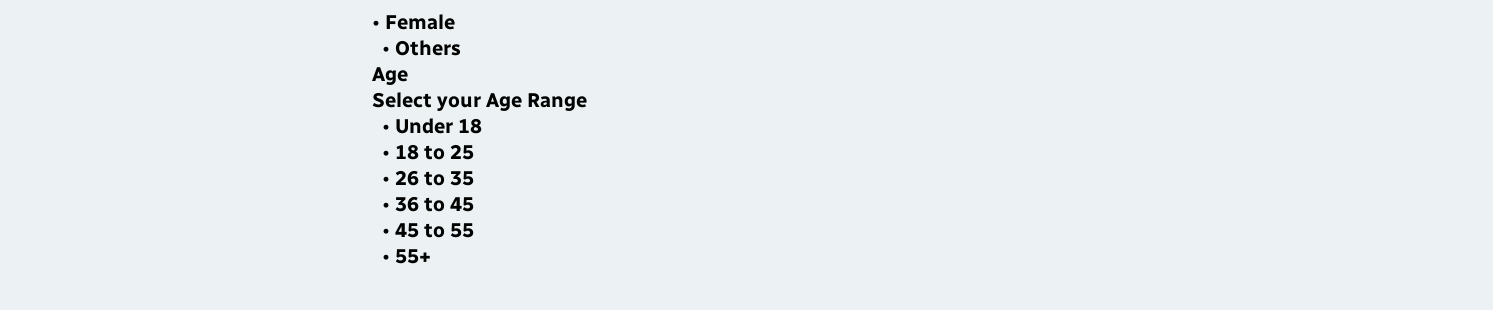• Female
  • Others
Age
Select your Age Range
  • Under 18
  • 18 to 25
  • 26 to 35
  • 36 to 45
  • 45 to 55
  • 55+